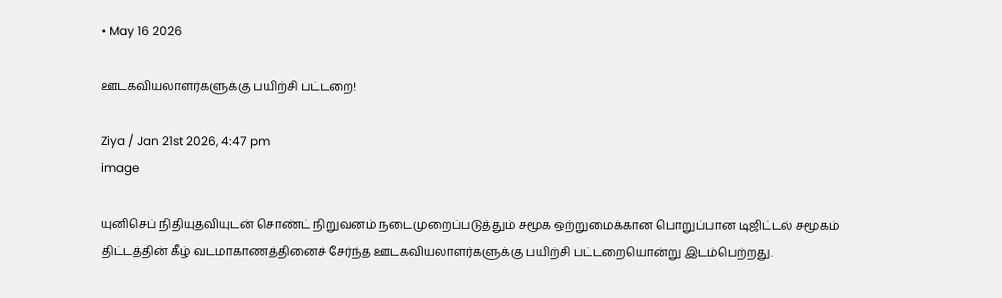• May 16 2026

ஊடகவியலாளர்களுக்கு பயிற்சி பட்டறை!

Ziya / Jan 21st 2026, 4:47 pm
image

யுனிசெப் நிதியுதவியுடன் சொண்ட் நிறுவனம் நடைமுறைப்படுத்தும் சமூக ஒற்றுமைக்கான பொறுப்பான டிஜிட்டல் சமூகம் திட்டத்தின் கீழ் வடமாகாணத்தினைச் சேர்ந்த ஊடகவியலாளர்களுக்கு பயிற்சி பட்டறையொன்று இடம்பெற்றது.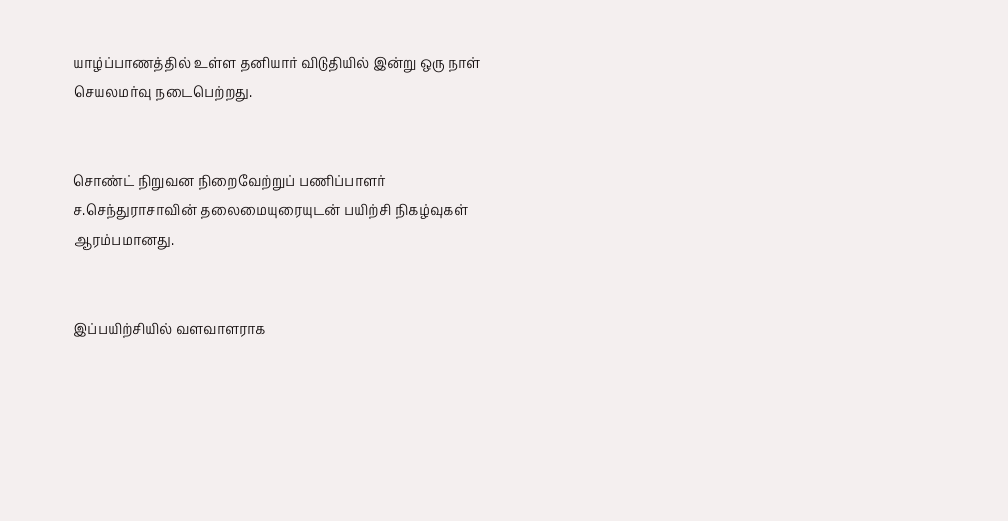யாழ்ப்பாணத்தில் உள்ள தனியார் விடுதியில் இன்று ஒரு நாள் செயலமர்வு நடைபெற்றது.


சொண்ட் நிறுவன நிறைவேற்றுப் பணிப்பாளர் ச.செந்துராசாவின் தலைமையுரையுடன் பயிற்சி நிகழ்வுகள் ஆரம்பமானது.


இப்பயிற்சியில் வளவாளராக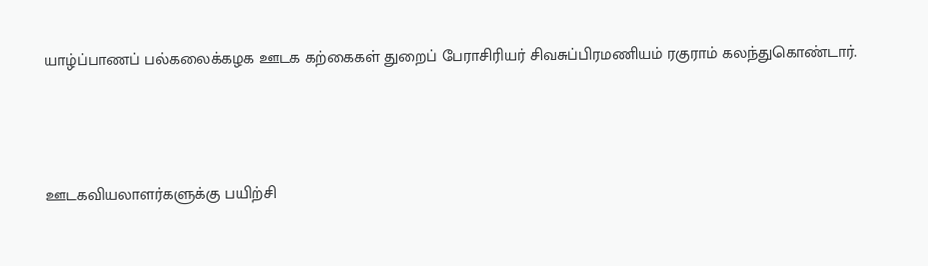யாழ்ப்பாணப் பல்கலைக்கழக ஊடக கற்கைகள் துறைப் பேராசிரியர் சிவசுப்பிரமணியம் ரகுராம் கலந்துகொண்டார்.



ஊடகவியலாளர்களுக்கு பயிற்சி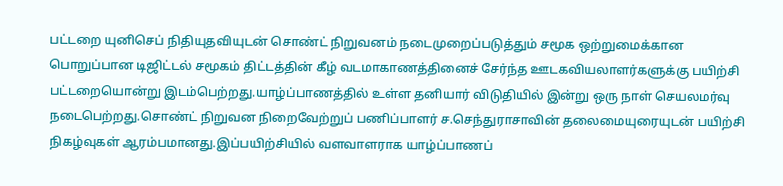பட்டறை யுனிசெப் நிதியுதவியுடன் சொண்ட் நிறுவனம் நடைமுறைப்படுத்தும் சமூக ஒற்றுமைக்கான பொறுப்பான டிஜிட்டல் சமூகம் திட்டத்தின் கீழ் வடமாகாணத்தினைச் சேர்ந்த ஊடகவியலாளர்களுக்கு பயிற்சி பட்டறையொன்று இடம்பெற்றது.யாழ்ப்பாணத்தில் உள்ள தனியார் விடுதியில் இன்று ஒரு நாள் செயலமர்வு நடைபெற்றது.சொண்ட் நிறுவன நிறைவேற்றுப் பணிப்பாளர் ச.செந்துராசாவின் தலைமையுரையுடன் பயிற்சி நிகழ்வுகள் ஆரம்பமானது.இப்பயிற்சியில் வளவாளராக யாழ்ப்பாணப்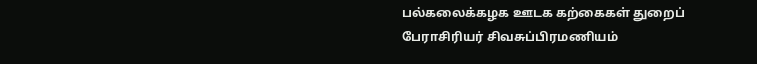பல்கலைக்கழக ஊடக கற்கைகள் துறைப் பேராசிரியர் சிவசுப்பிரமணியம்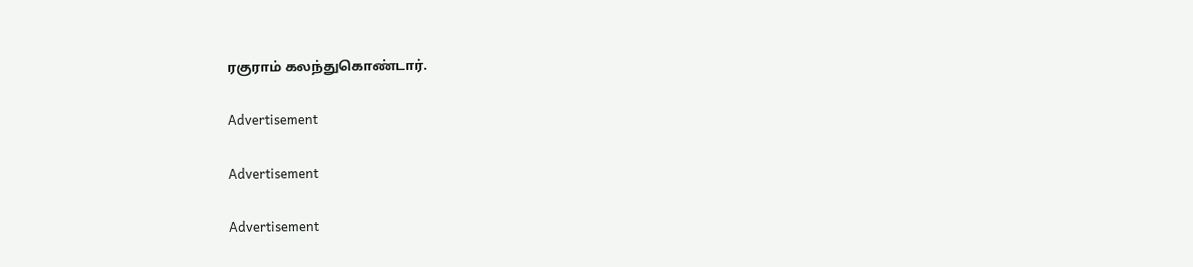ரகுராம் கலந்துகொண்டார்.

Advertisement

Advertisement

Advertisement